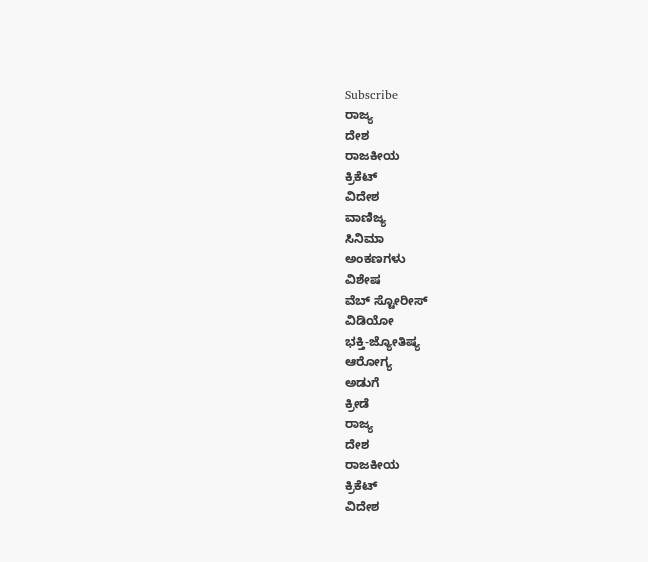Subscribe
ರಾಜ್ಯ
ದೇಶ
ರಾಜಕೀಯ
ಕ್ರಿಕೆಟ್
ವಿದೇಶ
ವಾಣಿಜ್ಯ
ಸಿನಿಮಾ
ಅಂಕಣಗಳು
ವಿಶೇಷ
ವೆಬ್ ಸ್ಟೋರೀಸ್
ವಿಡಿಯೋ
ಭಕ್ತಿ-ಜ್ಯೋತಿಷ್ಯ
ಆರೋಗ್ಯ
ಅಡುಗೆ
ಕ್ರೀಡೆ
ರಾಜ್ಯ
ದೇಶ
ರಾಜಕೀಯ
ಕ್ರಿಕೆಟ್
ವಿದೇಶ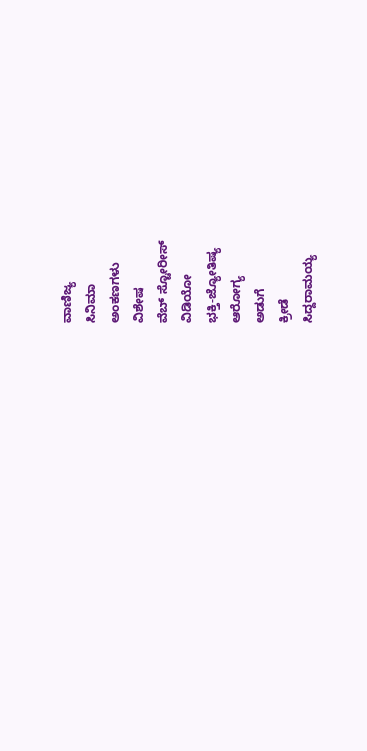ವಾಣಿಜ್ಯ
ಸಿನಿಮಾ
ಅಂಕಣಗಳು
ವಿಶೇಷ
ವೆಬ್ ಸ್ಟೋರೀಸ್
ವಿಡಿಯೋ
ಭಕ್ತಿ-ಜ್ಯೋತಿಷ್ಯ
ಆರೋಗ್ಯ
ಅಡುಗೆ
ಕ್ರೀಡೆ
ಸಿದ್ದರಾಮಯ್ಯ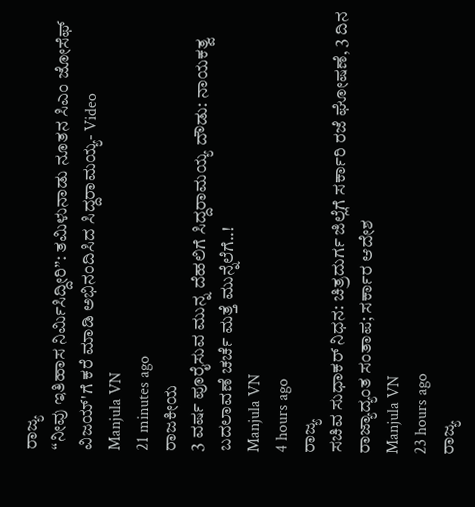ರಾಜ್ಯ
“ನೀವು ಇತಿಹಾಸ ನಿರ್ಮಿಸಿದ್ದೀರಿ”: ತಮಿಳುನಾಡು ನೂತನ ಸಿಎಂ ಜೋಸೆಫ್ ವಿಜಯ್'ಗೆ ಕರೆ ಮಾಡಿ ಅಭಿನಂದಿಸಿದ ಸಿದ್ದರಾಮಯ್ಯ- Video
Manjula VN
21 minutes ago
ರಾಜಕೀಯ
3 ವರ್ಷ ಪೂರೈಸುವ ಮುನ್ನ ದೆಹಲಿಗೆ ಸಿದ್ದರಾಮಯ್ಯ ದೌಡು: ನಾಯಕತ್ವ ಬದಲಾವಣೆ ಚರ್ಚೆ ಮತ್ತೆ ಮುನ್ನೆಲೆಗೆ..!
Manjula VN
4 hours ago
ರಾಜ್ಯ
ಸಚಿವ ಸುಧಾಕರ್ ನಿಧನ: ಚಿತ್ರದುರ್ಗ ಜಿಲ್ಲೆಗೆ ಸರ್ಕಾರಿ ರಜೆ ಘೋಷಣೆ, 3 ದಿನ ರಾಜ್ಯಾದ್ಯಂತ ಸಂತಾಪ; ಸರ್ಕಾರ ಆದೇಶ
Manjula VN
23 hours ago
ರಾಜ್ಯ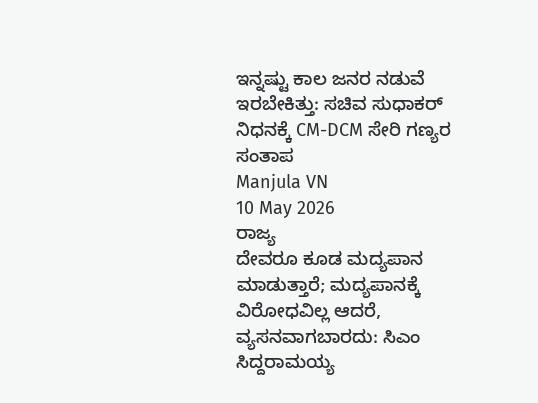ಇನ್ನಷ್ಟು ಕಾಲ ಜನರ ನಡುವೆ ಇರಬೇಕಿತ್ತು: ಸಚಿವ ಸುಧಾಕರ್ ನಿಧನಕ್ಕೆ CM-DCM ಸೇರಿ ಗಣ್ಯರ ಸಂತಾಪ
Manjula VN
10 May 2026
ರಾಜ್ಯ
ದೇವರೂ ಕೂಡ ಮದ್ಯಪಾನ ಮಾಡುತ್ತಾರೆ; ಮದ್ಯಪಾನಕ್ಕೆ ವಿರೋಧವಿಲ್ಲ ಆದರೆ, ವ್ಯಸನವಾಗಬಾರದು: ಸಿಎಂ ಸಿದ್ದರಾಮಯ್ಯ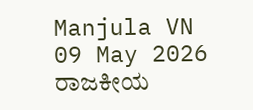Manjula VN
09 May 2026
ರಾಜಕೀಯ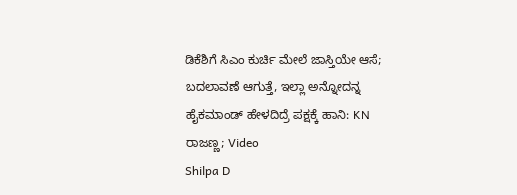ಡಿಕೆಶಿಗೆ ಸಿಎಂ ಕುರ್ಚಿ ಮೇಲೆ ಜಾಸ್ತಿಯೇ ಆಸೆ; ಬದಲಾವಣೆ ಆಗುತ್ತೆ, ಇಲ್ಲಾ ಅನ್ನೋದನ್ನ ಹೈಕಮಾಂಡ್ ಹೇಳದಿದ್ರೆ ಪಕ್ಷಕ್ಕೆ ಹಾನಿ: KN ರಾಜಣ್ಣ; Video
Shilpa D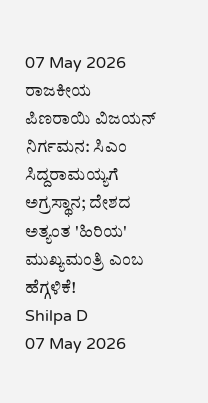07 May 2026
ರಾಜಕೀಯ
ಪಿಣರಾಯಿ ವಿಜಯನ್ ನಿರ್ಗಮನ: ಸಿಎಂ ಸಿದ್ದರಾಮಯ್ಯಗೆ ಅಗ್ರಸ್ಥಾನ; ದೇಶದ ಅತ್ಯಂತ 'ಹಿರಿಯ' ಮುಖ್ಯಮಂತ್ರಿ ಎಂಬ ಹೆಗ್ಗಳಿಕೆ!
Shilpa D
07 May 2026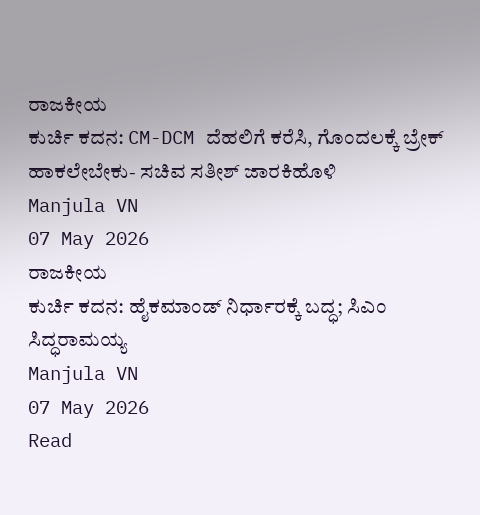ರಾಜಕೀಯ
ಕುರ್ಚಿ ಕದನ: CM-DCM ದೆಹಲಿಗೆ ಕರೆಸಿ, ಗೊಂದಲಕ್ಕೆ ಬ್ರೇಕ್ ಹಾಕಲೇಬೇಕು- ಸಚಿವ ಸತೀಶ್ ಜಾರಕಿಹೊಳಿ
Manjula VN
07 May 2026
ರಾಜಕೀಯ
ಕುರ್ಚಿ ಕದನ: ಹೈಕಮಾಂಡ್ ನಿರ್ಧಾರಕ್ಕೆ ಬದ್ಧ; ಸಿಎಂ ಸಿದ್ಧರಾಮಯ್ಯ
Manjula VN
07 May 2026
Read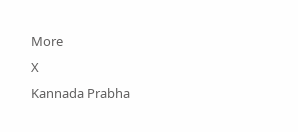More
X
Kannada Prabha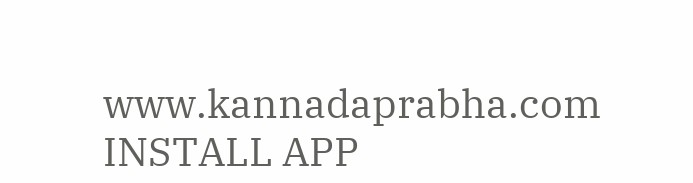www.kannadaprabha.com
INSTALL APP